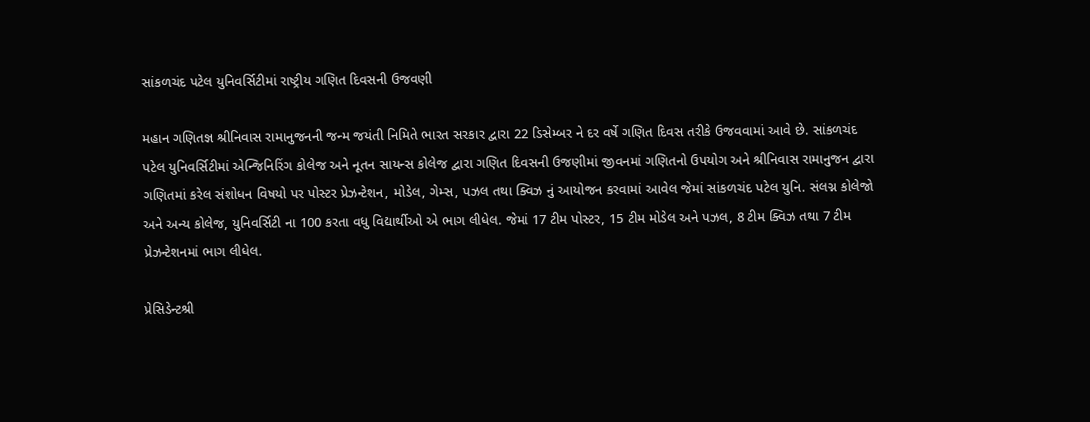સાંકળચંદ પટેલ યુનિવર્સિટીમાં રાષ્ટ્રીય ગણિત દિવસની ઉજવણી

મહાન ગણિતજ્ઞ શ્રીનિવાસ રામાનુજનની જન્મ જયંતી નિમિતે ભારત સરકાર દ્વારા 22 ડિસેમ્બર ને દર વર્ષે ગણિત દિવસ તરીકે ઉજવવામાં આવે છે. સાંકળચંદ પટેલ યુનિવર્સિટીમાં એન્જિનિરિંગ કોલેજ અને નૂતન સાયન્સ કોલેજ દ્વારા ગણિત દિવસની ઉજણીમાં જીવનમાં ગણિતનો ઉપયોગ અને શ્રીનિવાસ રામાનુજન દ્વારા ગણિતમાં કરેલ સંશોધન વિષયો પર પોસ્ટર પ્રેઝન્ટેશન, મોડેલ, ગેમ્સ, પઝલ તથા ક્વિઝ નું આયોજન કરવામાં આવેલ જેમાં સાંકળચંદ પટેલ યુનિ. સંલગ્ન કોલેજો અને અન્ય કોલેજ, યુનિવર્સિટી ના 100 કરતા વધુ વિદ્યાર્થીઓ એ ભાગ લીધેલ. જેમાં 17 ટીમ પોસ્ટર, 15 ટીમ મોડેલ અને પઝલ, 8 ટીમ ક્વિઝ તથા 7 ટીમ પ્રેઝન્ટેશનમાં ભાગ લીધેલ.

પ્રેસિડેન્ટશ્રી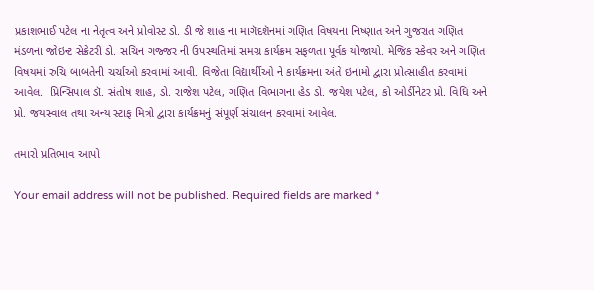પ્રકાશભાઈ પટેલ ના નેતૃત્વ અને પ્રોવોસ્ટ ડો. ડી જે શાહ ના માગૅદશૅનમાં ગણિત વિષયના નિષ્ણાત અને ગુજરાત ગણિત મંડળના જોઇન્ટ સેક્રેટરી ડો. સચિન ગજ્જર ની ઉપસ્થતિમાં સમગ્ર કાર્યક્રમ સફળતા પૂર્વક યોજાયો. મેજિક સ્કેવર અને ગણિત વિષયમાં રુચિ બાબતેની ચર્ચાઓ કરવામાં આવી. વિજેતા વિદ્યાર્થીઓ ને કાર્યક્રમના અંતે ઇનામો દ્વારા પ્રોત્સાહીત કરવામાં આવેલ.  પ્રિન્સિપાલ ડૉ. સંતોષ શાહ, ડો. રાજેશ પટેલ, ગણિત વિભાગના હેડ ડો. જયેશ પટેલ, કો ઓર્ડીનેટર પ્રો. વિધિ અને પ્રો. જયસ્વાલ તથા અન્ય સ્ટાફ મિત્રો દ્વારા કાર્યક્રમનું સંપૂર્ણ સંચાલન કરવામાં આવેલ.

તમારો પ્રતિભાવ આપો

Your email address will not be published. Required fields are marked *